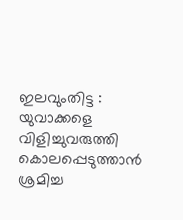ഇലവുംതിട്ട : യുവാക്കളെ വിളിച്ചുവരുത്തി കൊലപ്പെടുത്താൻ ശ്രമിച്ച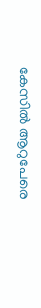കേസിൽ ആറുപേരെ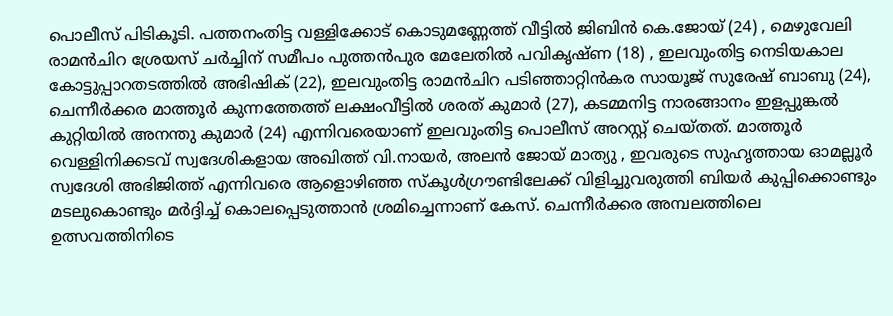പൊലീസ് പിടികൂടി. പത്തനംതിട്ട വള്ളിക്കോട് കൊടുമണ്ണേത്ത് വീട്ടിൽ ജിബിൻ കെ.ജോയ് (24) , മെഴുവേലി രാമൻചിറ ശ്രേയസ് ചർച്ചിന് സമീപം പുത്തൻപുര മേലേതിൽ പവികൃഷ്ണ (18) , ഇലവുംതിട്ട നെടിയകാല കോട്ടുപ്പാറതടത്തിൽ അഭിഷിക് (22), ഇലവുംതിട്ട രാമൻചിറ പടിഞ്ഞാറ്റിൻകര സായൂജ് സുരേഷ് ബാബു (24), ചെന്നീർക്കര മാത്തൂർ കുന്നത്തേത്ത് ലക്ഷംവീട്ടിൽ ശരത് കുമാർ (27), കടമ്മനിട്ട നാരങ്ങാനം ഇളപ്പുങ്കൽ കുറ്റിയിൽ അനന്തു കുമാർ (24) എന്നിവരെയാണ് ഇലവുംതിട്ട പൊലീസ് അറസ്റ്റ് ചെയ്തത്. മാത്തൂർ വെള്ളിനിക്കടവ് സ്വദേശികളായ അഖിത്ത് വി.നായർ, അലൻ ജോയ് മാത്യു , ഇവരുടെ സുഹൃത്തായ ഓമല്ലൂർ സ്വദേശി അഭിജിത്ത് എന്നിവരെ ആളൊഴിഞ്ഞ സ്കൂൾഗ്രൗണ്ടിലേക്ക് വിളിച്ചുവരുത്തി ബിയർ കുപ്പിക്കൊണ്ടും മടലുകൊണ്ടും മർദ്ദിച്ച് കൊലപ്പെടുത്താൻ ശ്രമിച്ചെന്നാണ് കേസ്. ചെന്നീർക്കര അമ്പലത്തിലെ ഉത്സവത്തിനിടെ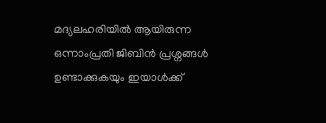മദ്യലഹരിയിൽ ആയിരുന്ന ഒന്നാംപ്രതി ജിബിൻ പ്രശ്നങ്ങൾ ഉണ്ടാക്കുകയും ഇയാൾക്ക്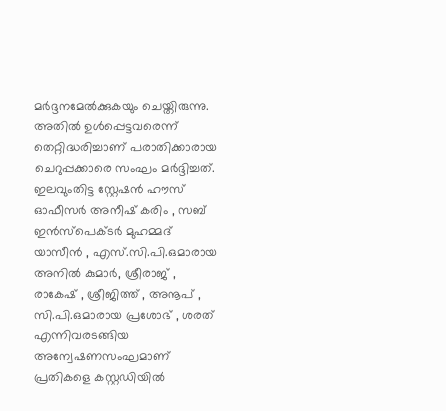മർദ്ദനമേൽക്കുകയും ചെയ്തിരുന്നു. അതിൽ ഉൾപ്പെട്ടവരെന്ന് തെറ്റിദ്ധരിച്ചാണ് പരാതിക്കാരായ ചെറുപ്പക്കാരെ സംഘം മർദ്ദിച്ചത്. ഇലവുംതിട്ട സ്റ്റേഷൻ ഹൗസ് ഓഫീസർ അനീഷ് കരിം , സബ് ഇൻസ്പെക്ടർ മുഹമ്മദ് യാസീൻ , എസ്.സി.പി.ഒമാരായ അനിൽ കുമാർ, ശ്രീരാജ് , രാകേഷ് , ശ്രീജിത്ത് , അനൂപ് , സി.പി.ഒമാരായ പ്രശോഭ് , ശരത് എന്നിവരടങ്ങിയ അന്വേഷണസംഘമാണ് പ്രതികളെ കസ്റ്റഡിയിൽ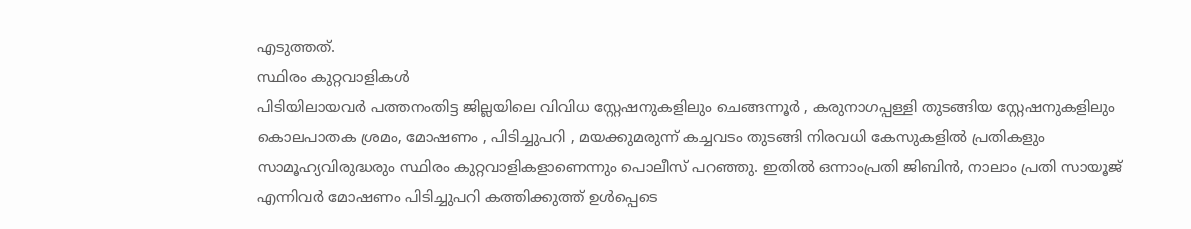എടുത്തത്.
സ്ഥിരം കുറ്റവാളികൾ
പിടിയിലായവർ പത്തനംതിട്ട ജില്ലയിലെ വിവിധ സ്റ്റേഷനുകളിലും ചെങ്ങന്നൂർ , കരുനാഗപ്പള്ളി തുടങ്ങിയ സ്റ്റേഷനുകളിലും കൊലപാതക ശ്രമം, മോഷണം , പിടിച്ചുപറി , മയക്കുമരുന്ന് കച്ചവടം തുടങ്ങി നിരവധി കേസുകളിൽ പ്രതികളും സാമൂഹ്യവിരുദ്ധരും സ്ഥിരം കുറ്റവാളികളാണെന്നും പൊലീസ് പറഞ്ഞു. ഇതിൽ ഒന്നാംപ്രതി ജിബിൻ, നാലാം പ്രതി സായൂജ് എന്നിവർ മോഷണം പിടിച്ചുപറി കത്തിക്കുത്ത് ഉൾപ്പെടെ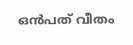ഒൻപത് വീതം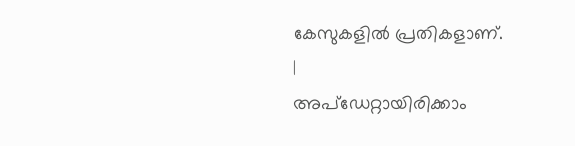കേസുകളിൽ പ്രതികളാണ്.
|
അപ്ഡേറ്റായിരിക്കാം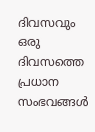ദിവസവും
ഒരു ദിവസത്തെ പ്രധാന സംഭവങ്ങൾ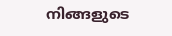നിങ്ങളുടെ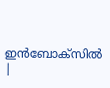ഇൻബോക്സിൽ |